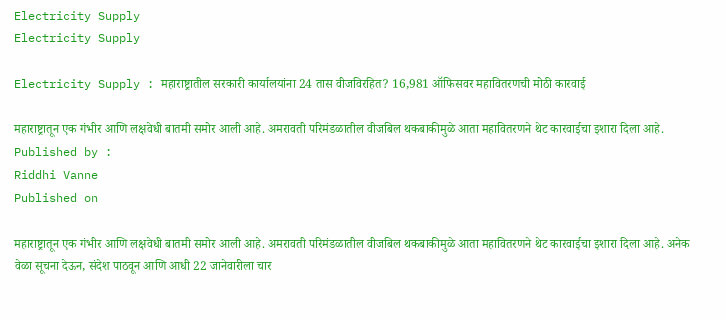Electricity Supply
Electricity Supply

Electricity Supply : महाराष्ट्रातील सरकारी कार्यालयांना 24 तास वीजविरहित? 16,981 ऑफिसवर महावितरणची मोठी कारवाई

महाराष्ट्रातून एक गंभीर आणि लक्षवेधी बातमी समोर आली आहे. अमरावती परिमंडळातील वीजबिल थकबाकीमुळे आता महावितरणने थेट कारवाईचा इशारा दिला आहे.
Published by :
Riddhi Vanne
Published on

महाराष्ट्रातून एक गंभीर आणि लक्षवेधी बातमी समोर आली आहे. अमरावती परिमंडळातील वीजबिल थकबाकीमुळे आता महावितरणने थेट कारवाईचा इशारा दिला आहे. अनेक वेळा सूचना देऊन, संदेश पाठवून आणि आधी 22 जानेवारीला चार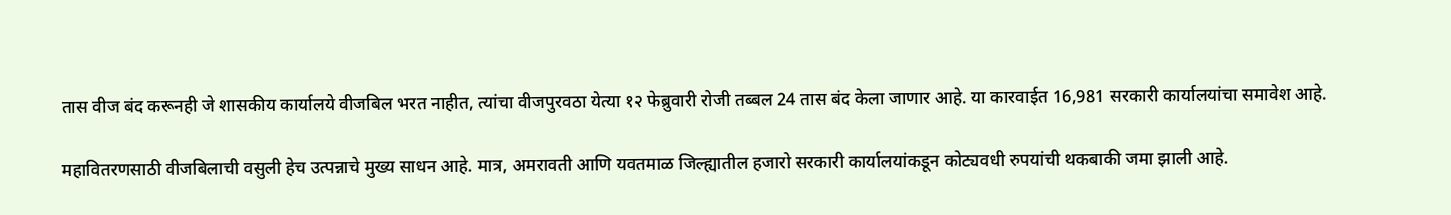तास वीज बंद करूनही जे शासकीय कार्यालये वीजबिल भरत नाहीत, त्यांचा वीजपुरवठा येत्या १२ फेब्रुवारी रोजी तब्बल 24 तास बंद केला जाणार आहे. या कारवाईत 16,981 सरकारी कार्यालयांचा समावेश आहे.

महावितरणसाठी वीजबिलाची वसुली हेच उत्पन्नाचे मुख्य साधन आहे. मात्र, अमरावती आणि यवतमाळ जिल्ह्यातील हजारो सरकारी कार्यालयांकडून कोट्यवधी रुपयांची थकबाकी जमा झाली आहे.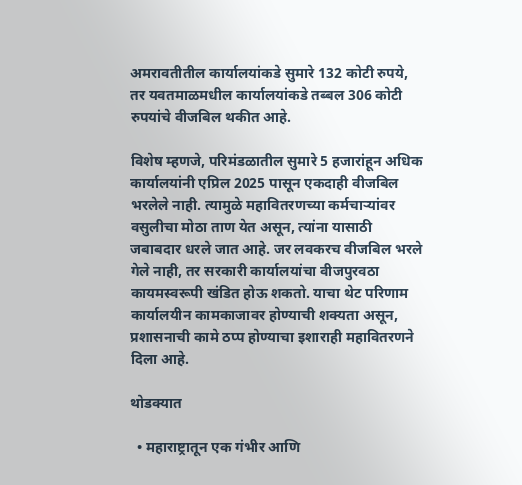अमरावतीतील कार्यालयांकडे सुमारे 132 कोटी रुपये, तर यवतमाळमधील कार्यालयांकडे तब्बल 306 कोटी रुपयांचे वीजबिल थकीत आहे.

विशेष म्हणजे, परिमंडळातील सुमारे 5 हजारांहून अधिक कार्यालयांनी एप्रिल 2025 पासून एकदाही वीजबिल भरलेले नाही. त्यामुळे महावितरणच्या कर्मचाऱ्यांवर वसुलीचा मोठा ताण येत असून, त्यांना यासाठी जबाबदार धरले जात आहे. जर लवकरच वीजबिल भरले गेले नाही, तर सरकारी कार्यालयांचा वीजपुरवठा कायमस्वरूपी खंडित होऊ शकतो. याचा थेट परिणाम कार्यालयीन कामकाजावर होण्याची शक्यता असून, प्रशासनाची कामे ठप्प होण्याचा इशाराही महावितरणने दिला आहे.

थोडक्यात

  • महाराष्ट्रातून एक गंभीर आणि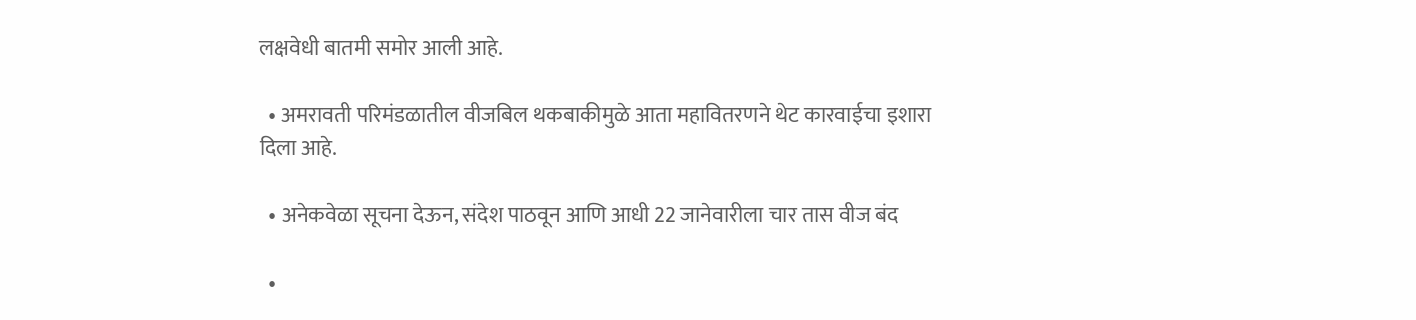लक्षवेधी बातमी समोर आली आहे.

  • अमरावती परिमंडळातील वीजबिल थकबाकीमुळे आता महावितरणने थेट कारवाईचा इशारा दिला आहे.

  • अनेकवेळा सूचना देऊन, संदेश पाठवून आणि आधी 22 जानेवारीला चार तास वीज बंद

  •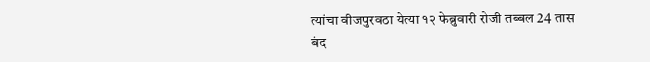त्यांचा वीजपुरवठा येत्या १२ फेब्रुवारी रोजी तब्बल 24 तास बंद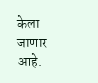केला जाणार आहे.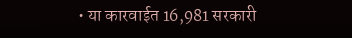• या कारवाईत 16,981 सरकारी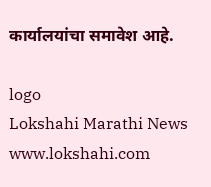कार्यालयांचा समावेश आहे.

logo
Lokshahi Marathi News
www.lokshahi.com